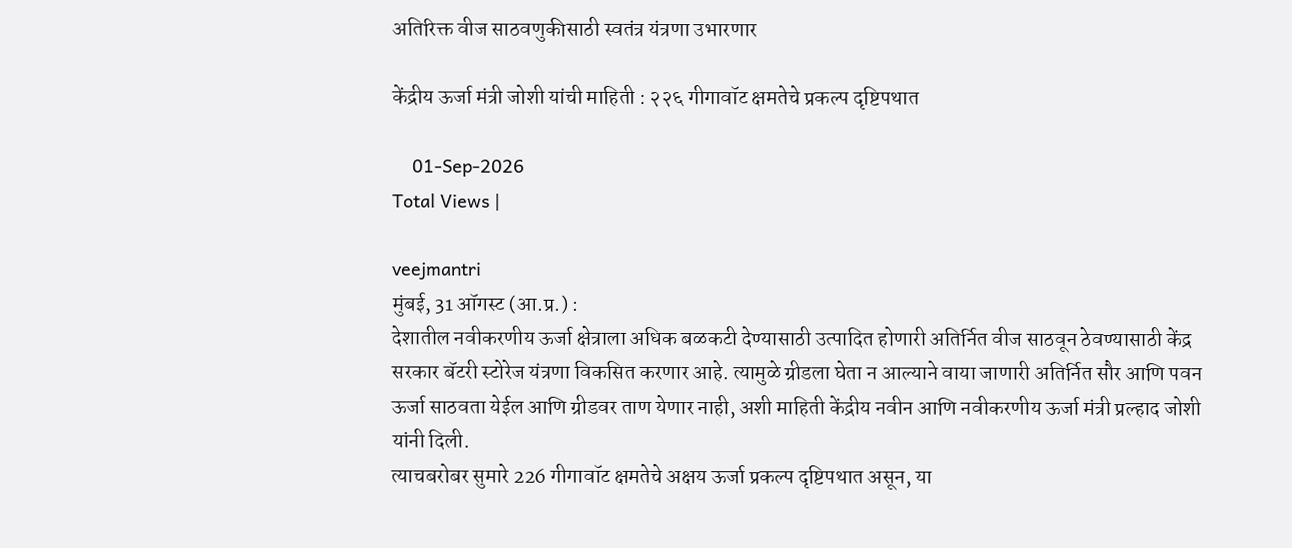अतिरिक्त वीज साठवणुकीसाठी स्वतंत्र यंत्रणा उभारणार

केंद्रीय ऊर्जा मंत्री जोशी यांची माहिती : २२६ गीगावॉट क्षमतेचे प्रकल्प दृष्टिपथात

    01-Sep-2026
Total Views |

veejmantri
मुंबई, 31 ऑगस्ट (आ.प्र.) :
देशातील नवीकरणीय ऊर्जा क्षेत्राला अधिक बळकटी देण्यासाठी उत्पादित होणारी अतिर्नित वीज साठवून ठेवण्यासाठी केंद्र सरकार बॅटरी स्टोरेज यंत्रणा विकसित करणार आहे. त्यामुळे ग्रीडला घेता न आल्याने वाया जाणारी अतिर्नित सौर आणि पवन ऊर्जा साठवता येईल आणि ग्रीडवर ताण येणार नाही, अशी माहिती केंद्रीय नवीन आणि नवीकरणीय ऊर्जा मंत्री प्रल्हाद जोशी यांनी दिली.
त्याचबरोबर सुमारे 226 गीगावॉट क्षमतेचे अक्षय ऊर्जा प्रकल्प दृष्टिपथात असून, या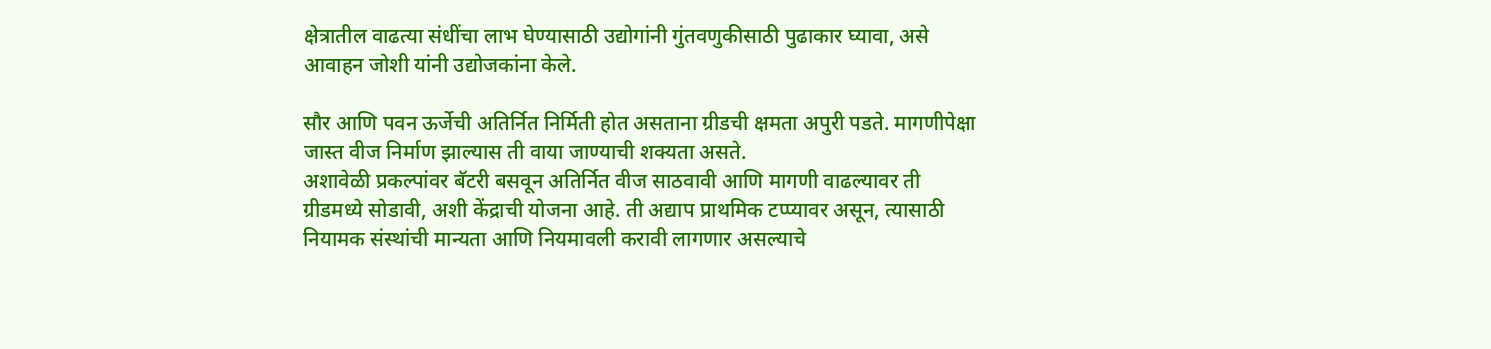क्षेत्रातील वाढत्या संधींचा लाभ घेण्यासाठी उद्योगांनी गुंतवणुकीसाठी पुढाकार घ्यावा, असे आवाहन जोशी यांनी उद्योजकांना केले.

सौर आणि पवन ऊर्जेची अतिर्नित निर्मिती होत असताना ग्रीडची क्षमता अपुरी पडते. मागणीपेक्षा जास्त वीज निर्माण झाल्यास ती वाया जाण्याची शक्यता असते.
अशावेळी प्रकल्पांवर बॅटरी बसवून अतिर्नित वीज साठवावी आणि मागणी वाढल्यावर ती ग्रीडमध्ये सोडावी, अशी केंद्राची योजना आहे. ती अद्याप प्राथमिक टप्प्यावर असून, त्यासाठी नियामक संस्थांची मान्यता आणि नियमावली करावी लागणार असल्याचे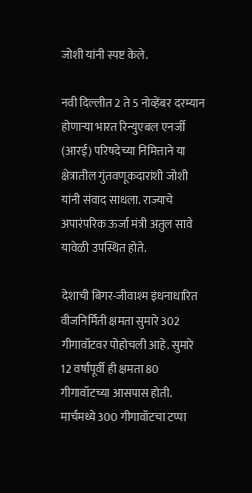जोशी यांनी स्पष्ट केले.

नवी दिल्लीत 2 ते 5 नोव्हेंबर दरम्यान होणाऱ्या भारत रिन्युएबल एनर्जी (आरई) परिषदेच्या निमित्ताने या क्षेत्रातील गुंतवणूकदारांशी जोशी यांनी संवाद साधला. राज्याचे अपारंपरिक ऊर्जा मंत्री अतुल सावे यावेळी उपस्थित होते.

देशाची बिगर-जीवाश्म इंधनाधारित वीजनिर्मिती क्षमता सुमारे 302 गीगावॉटवर पोहोचली आहे. सुमारे 12 वर्षांपूर्वी ही क्षमता 80 गीगावॉटच्या आसपास होती. मार्चमध्ये 300 गीगावॉटचा टप्पा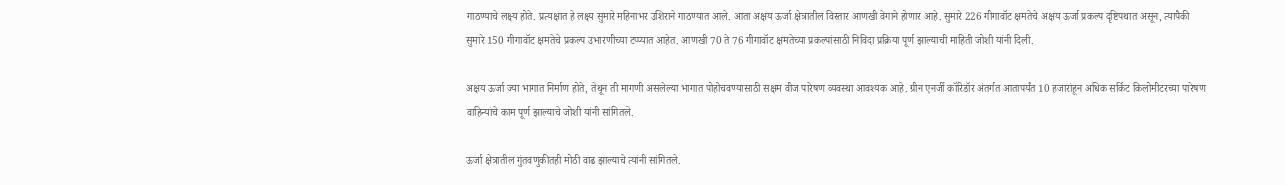गाठण्याचे लक्ष्य होते. प्रत्यक्षात हे लक्ष्य सुमारे महिनाभर उशिराने गाठण्यात आले. आता अक्षय ऊर्जा क्षेत्रातील विस्तार आणखी वेगाने होणार आहे. सुमारे 226 गीगावॉट क्षमतेचे अक्षय ऊर्जा प्रकल्प दृष्टिपथात असून, त्यापैकी सुमारे 150 गीगावॉट क्षमतेचे प्रकल्प उभारणीच्या टप्प्यात आहेत. आणखी 70 ते 76 गीगावॉट क्षमतेच्या प्रकल्पांसाठी निविदा प्रक्रिया पूर्ण झाल्याची माहिती जोशी यांनी दिली.

अक्षय ऊर्जा ज्या भागात निर्माण होते, तेथून ती मागणी असलेल्या भागात पोहोचवण्यासाठी सक्षम वीज पारेषण व्यवस्था आवश्यक आहे. ग्रीन एनर्जी कॉरिडॉर अंतर्गत आतापर्यंत 10 हजारांहून अधिक सर्किट किलोमीटरच्या पारेषण वाहिन्यांचे काम पूर्ण झाल्याचे जोशी यांनी सांगितले.

ऊर्जा क्षेत्रातील गुंतवणुकीतही मोठी वाढ झाल्याचे त्यांनी सांगितले.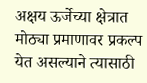अक्षय ऊर्जेच्या क्षेत्रात मोठ्या प्रमाणावर प्रकल्प येत असल्याने त्यासाठी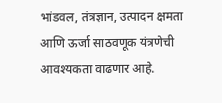भांडवल, तंत्रज्ञान, उत्पादन क्षमता आणि ऊर्जा साठवणूक यंत्रणेची आवश्यकता वाढणार आहे.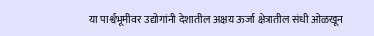या पार्श्वभूमीवर उद्योगांनी देशातील अक्षय ऊर्जा क्षेत्रातील संधी ओळखून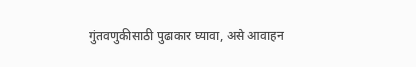गुंतवणुकीसाठी पुढाकार घ्यावा, असे आवाहन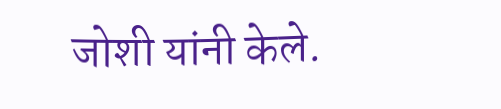जोशी यांनी केले.